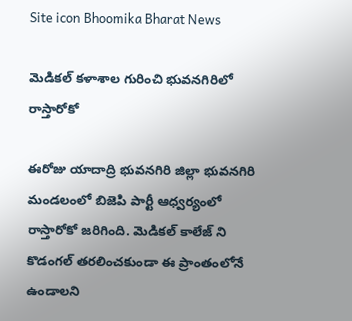Site icon Bhoomika Bharat News

మెడికల్ కళాశాల గురించి భువనగిరిలో రాస్తారోకో

ఈరోజు యాదాద్రి భువనగిరి జిల్లా భువనగిరి మండలంలో బిజెపి పార్టీ ఆధ్వర్యంలో రాస్తారోకో జరిగింది. మెడికల్ కాలేజ్ ని కొడంగల్ తరలించకుండా ఈ ప్రాంతంలోనే ఉండాలని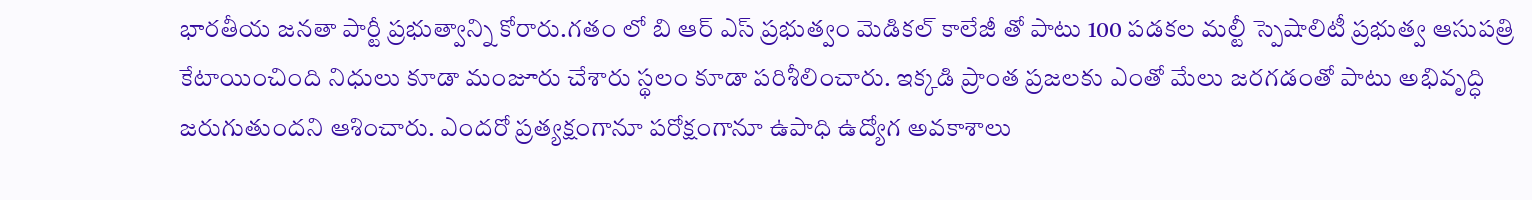భారతీయ జనతా పార్టీ ప్రభుత్వాన్ని కోరారు.గతం లో బి ఆర్ ఎస్ ప్రభుత్వం మెడికల్ కాలేజీ తో పాటు 100 పడకల మల్టీ స్పెషాలిటీ ప్రభుత్వ ఆసుపత్రి కేటాయించింది నిధులు కూడా మంజూరు చేశారు స్థలం కూడా పరిశీలించారు. ఇక్కడి ప్రాంత ప్రజలకు ఎంతో మేలు జరగడంతో పాటు అభివృద్ధి జరుగుతుందని ఆశించారు. ఎందరో ప్రత్యక్షంగానూ పరోక్షంగానూ ఉపాధి ఉద్యోగ అవకాశాలు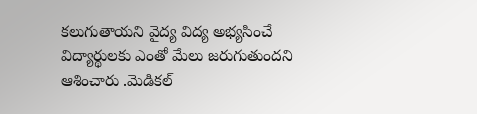కలుగుతాయని వైద్య విద్య అభ్యసించే విద్యార్థులకు ఎంతో మేలు జరుగుతుందని ఆశించారు .మెడికల్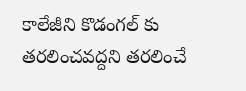కాలేజీని కొడంగల్ కు తరలించవద్దని తరలించే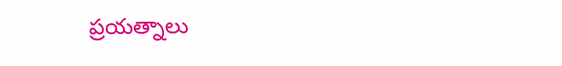ప్రయత్నాలు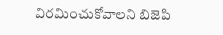విరమించుకోవాలని బిజెపి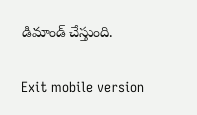డిమాండ్ చేస్తుంది.

Exit mobile version